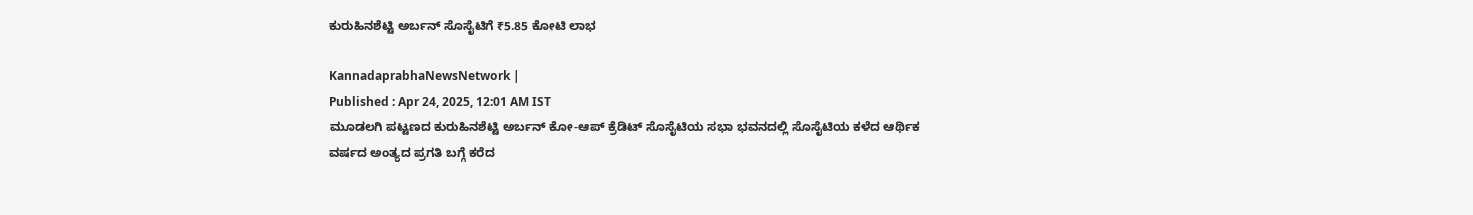ಕುರುಹಿನಶೆಟ್ಟಿ ಅರ್ಬನ್ ಸೊಸೈಟಿಗೆ ₹5.85 ಕೋಟಿ ಲಾಭ

KannadaprabhaNewsNetwork |
Published : Apr 24, 2025, 12:01 AM IST
ಮೂಡಲಗಿ ಪಟ್ಟಣದ ಕುರುಹಿನಶೆಟ್ಟಿ ಅರ್ಬನ್ ಕೋ-ಆಪ್ ಕ್ರೆಡಿಟ್ ಸೊಸೈಟಿಯ ಸಭಾ ಭವನದಲ್ಲಿ ಸೊಸೈಟಿಯ ಕಳೆದ ಆರ್ಥಿಕ ವರ್ಷದ ಅಂತ್ಯದ ಪ್ರಗತಿ ಬಗ್ಗೆ ಕರೆದ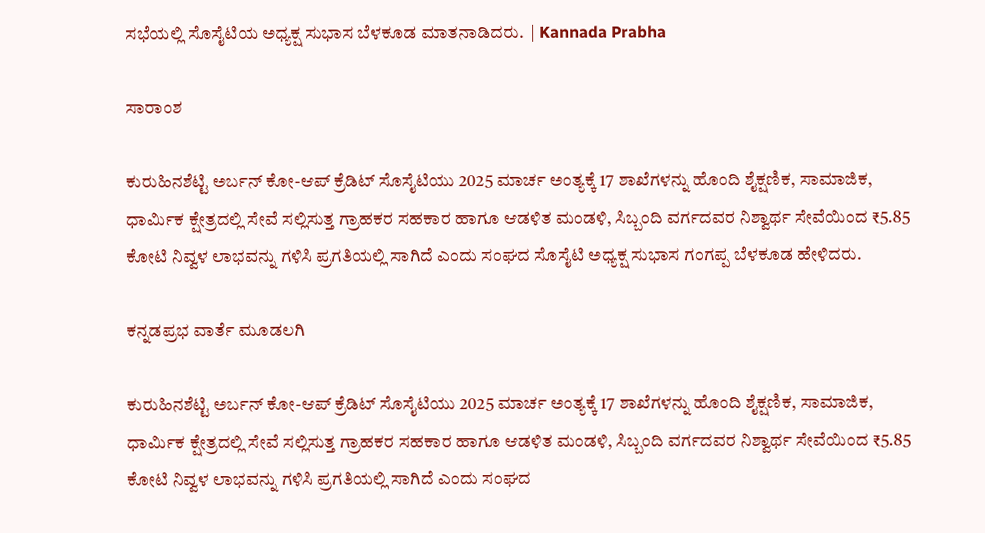ಸಭೆಯಲ್ಲಿ ಸೊಸೈಟಿಯ ಅಧ್ಯಕ್ಷ ಸುಭಾಸ ಬೆಳಕೂಡ ಮಾತನಾಡಿದರು.  | Kannada Prabha

ಸಾರಾಂಶ

ಕುರುಹಿನಶೆಟ್ಟಿ ಅರ್ಬನ್ ಕೋ-ಆಪ್ ಕ್ರೆಡಿಟ್ ಸೊಸೈಟಿಯು 2025 ಮಾರ್ಚ ಅಂತ್ಯಕ್ಕೆ 17 ಶಾಖೆಗಳನ್ನು ಹೊಂದಿ ಶೈಕ್ಷಣಿಕ, ಸಾಮಾಜಿಕ, ಧಾರ್ಮಿಕ ಕ್ಷೇತ್ರದಲ್ಲಿ ಸೇವೆ ಸಲ್ಲಿಸುತ್ತ ಗ್ರಾಹಕರ ಸಹಕಾರ ಹಾಗೂ ಆಡಳಿತ ಮಂಡಳಿ, ಸಿಬ್ಬಂದಿ ವರ್ಗದವರ ನಿಶ್ವಾರ್ಥ ಸೇವೆಯಿಂದ ₹5.85 ಕೋಟಿ ನಿವ್ವಳ ಲಾಭವನ್ನು ಗಳಿಸಿ ಪ್ರಗತಿಯಲ್ಲಿ ಸಾಗಿದೆ ಎಂದು ಸಂಘದ ಸೊಸೈಟಿ ಅಧ್ಯಕ್ಷ ಸುಭಾಸ ಗಂಗಪ್ಪ ಬೆಳಕೂಡ ಹೇಳಿದರು.

ಕನ್ನಡಪ್ರಭ ವಾರ್ತೆ ಮೂಡಲಗಿ

ಕುರುಹಿನಶೆಟ್ಟಿ ಅರ್ಬನ್ ಕೋ-ಆಪ್ ಕ್ರೆಡಿಟ್ ಸೊಸೈಟಿಯು 2025 ಮಾರ್ಚ ಅಂತ್ಯಕ್ಕೆ 17 ಶಾಖೆಗಳನ್ನು ಹೊಂದಿ ಶೈಕ್ಷಣಿಕ, ಸಾಮಾಜಿಕ, ಧಾರ್ಮಿಕ ಕ್ಷೇತ್ರದಲ್ಲಿ ಸೇವೆ ಸಲ್ಲಿಸುತ್ತ ಗ್ರಾಹಕರ ಸಹಕಾರ ಹಾಗೂ ಆಡಳಿತ ಮಂಡಳಿ, ಸಿಬ್ಬಂದಿ ವರ್ಗದವರ ನಿಶ್ವಾರ್ಥ ಸೇವೆಯಿಂದ ₹5.85 ಕೋಟಿ ನಿವ್ವಳ ಲಾಭವನ್ನು ಗಳಿಸಿ ಪ್ರಗತಿಯಲ್ಲಿ ಸಾಗಿದೆ ಎಂದು ಸಂಘದ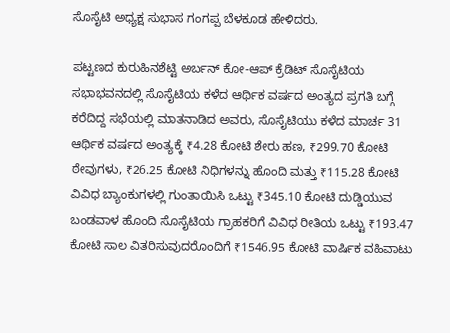ಸೊಸೈಟಿ ಅಧ್ಯಕ್ಷ ಸುಭಾಸ ಗಂಗಪ್ಪ ಬೆಳಕೂಡ ಹೇಳಿದರು.

ಪಟ್ಟಣದ ಕುರುಹಿನಶೆಟ್ಟಿ ಅರ್ಬನ್ ಕೋ-ಆಪ್ ಕ್ರೆಡಿಟ್ ಸೊಸೈಟಿಯ ಸಭಾಭವನದಲ್ಲಿ ಸೊಸೈಟಿಯ ಕಳೆದ ಆರ್ಥಿಕ ವರ್ಷದ ಅಂತ್ಯದ ಪ್ರಗತಿ ಬಗ್ಗೆ ಕರೆದಿದ್ದ ಸಭೆಯಲ್ಲಿ ಮಾತನಾಡಿದ ಅವರು, ಸೊಸೈಟಿಯು ಕಳೆದ ಮಾರ್ಚ 31 ಆರ್ಥಿಕ ವರ್ಷದ ಅಂತ್ಯಕ್ಕೆ ₹4.28 ಕೋಟಿ ಶೇರು ಹಣ, ₹299.70 ಕೋಟಿ ಠೇವುಗಳು, ₹26.25 ಕೋಟಿ ನಿಧಿಗಳನ್ನು ಹೊಂದಿ ಮತ್ತು ₹115.28 ಕೋಟಿ ವಿವಿಧ ಬ್ಯಾಂಕುಗಳಲ್ಲಿ ಗುಂತಾಯಿಸಿ ಒಟ್ಟು ₹345.10 ಕೋಟಿ ದುಡ್ಡಿಯುವ ಬಂಡವಾಳ ಹೊಂದಿ ಸೊಸೈಟಿಯ ಗ್ರಾಹಕರಿಗೆ ವಿವಿಧ ರೀತಿಯ ಒಟ್ಟು ₹193.47 ಕೋಟಿ ಸಾಲ ವಿತರಿಸುವುದರೊಂದಿಗೆ ₹1546.95 ಕೋಟಿ ವಾರ್ಷಿಕ ವಹಿವಾಟು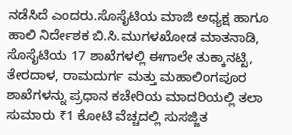ನಡೆಸಿದೆ ಎಂದರು.ಸೊಸೈಟಿಯ ಮಾಜಿ ಅಧ್ಯಕ್ಷ ಹಾಗೂ ಹಾಲಿ ನಿರ್ದೇಶಕ ಬಿ.ಸಿ.ಮುಗಳಖೋಡ ಮಾತನಾಡಿ, ಸೊಸೈಟಿಯ 17 ಶಾಖೆಗಳಲ್ಲಿ ಈಗಾಲೇ ತುಕ್ಕಾನಟ್ಟಿ, ತೇರದಾಳ, ರಾಮದುರ್ಗ ಮತ್ತು ಮಹಾಲಿಂಗಪೂರ ಶಾಖೆಗಳನ್ನು ಪ್ರಧಾನ ಕಚೇರಿಯ ಮಾದರಿಯಲ್ಲಿ ತಲಾ ಸುಮಾರು ₹1 ಕೋಟಿ ವೆಚ್ಚದಲ್ಲಿ ಸುಸಜ್ಜಿತ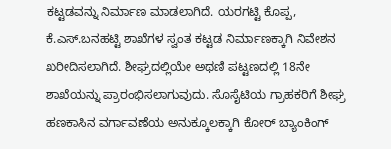ಕಟ್ಟಡವನ್ನು ನಿರ್ಮಾಣ ಮಾಡಲಾಗಿದೆ. ಯರಗಟ್ಟಿ ಕೊಪ್ಪ, ಕೆ.ಎಸ್.ಬನಹಟ್ಟಿ ಶಾಖೆಗಳ ಸ್ವಂತ ಕಟ್ಟಡ ನಿರ್ಮಾಣಕ್ಕಾಗಿ ನಿವೇಶನ ಖರೀದಿಸಲಾಗಿದೆ. ಶೀಘ್ರದಲ್ಲಿಯೇ ಅಥಣಿ ಪಟ್ಟಣದಲ್ಲಿ 18ನೇ ಶಾಖೆಯನ್ನು ಪ್ರಾರಂಭಿಸಲಾಗುವುದು. ಸೊಸೈಟಿಯ ಗ್ರಾಹಕರಿಗೆ ಶೀಘ್ರ ಹಣಕಾಸಿನ ವರ್ಗಾವಣೆಯ ಅನುಕ್ಕೂಲಕ್ಕಾಗಿ ಕೋರ್‌ ಬ್ಯಾಂಕಿಂಗ್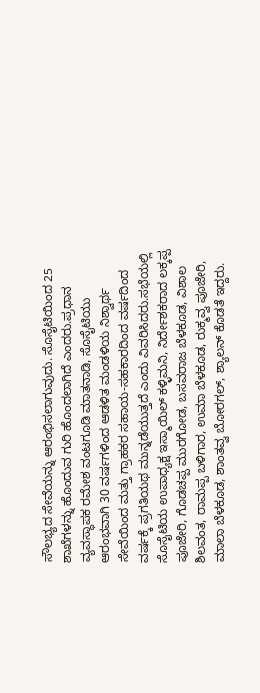ಸೌಲಭ್ಯದ ಸೇವೆಯನ್ನು ಆರಂಭಿಸಲಾಗುವುದು. ಸೊಸೈಟಿಯಿಂದ 25 ಶಾಖೆಗಳನ್ನು ಹೊಂದುವ ಗುರಿ ಹೊಂದಲಾಗಿದೆ ಎಂದರು.ಪ್ರಧಾನ ವ್ಯವಸ್ಥಾಪಕ ರಮೇಶ ವಂಟಗೂಡಿ ಮಾತನಾಡಿ, ಸೊಸೈಟಿಯು ಆರಂಭವಾಗಿ 30 ವರ್ಷಗಳಿಂದ ಆಡಳಿತ ಮಂಡಳಿಯ ನಿಶ್ವಾರ್ಥ ಸೇವೆಯಿಂದ ಮತ್ತು ಗ್ರಾಹಕರ ಸಹಾಯ-ಸಹಕಾರದಿಂದ ವರ್ಷದಿಂದ ವರ್ಷಕ್ಕೆ ಪ್ರಗತಿಯಥ ಮುನ್ನಡೆಯುತ್ತದೆ ಎಂದು ವಿವರಿಸಿದರು.ಸಭೆಯಲ್ಲಿ ಸೊಸೈಟಿಯ ಉಪಾಧ್ಯಕ್ಷ ಇಸ್ಮಾಯಿಲ್ ಕಳ್ಳಿಮನಿ, ನಿರ್ದೇಶಕರಾದ ಲಕ್ಕಪ್ಪ ಪೂಜೇರಿ, ಗೊಡಚಪ್ಪ ಮುರಗೋಡ, ಬಸವರಾಜ ಬೆಳಕೂಡ, ವಿಶಾಲ ಶಿಲವಂತ, ರಾಮಪ್ಪ ಬಳಿಗಾರ, ಉಮಾ ಬೆಳಕೂಡ, ರುಕ್ಮವ್ವ ಪೂಜೇರಿ, ಮಾಲಾ ಬೆಳಕೂಡ, ಶಾಂತವ್ವ ಬೋರಗಲ್, ಶ್ಯಾಲನ್ ಕೊಡತೆ ಇದ್ದರು.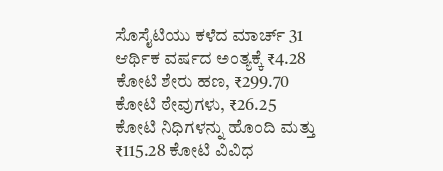ಸೊಸೈಟಿಯು ಕಳೆದ ಮಾರ್ಚ್‌ 31 ಆರ್ಥಿಕ ವರ್ಷದ ಅಂತ್ಯಕ್ಕೆ ₹4.28 ಕೋಟಿ ಶೇರು ಹಣ, ₹299.70 ಕೋಟಿ ಠೇವುಗಳು, ₹26.25 ಕೋಟಿ ನಿಧಿಗಳನ್ನು ಹೊಂದಿ ಮತ್ತು ₹115.28 ಕೋಟಿ ವಿವಿಧ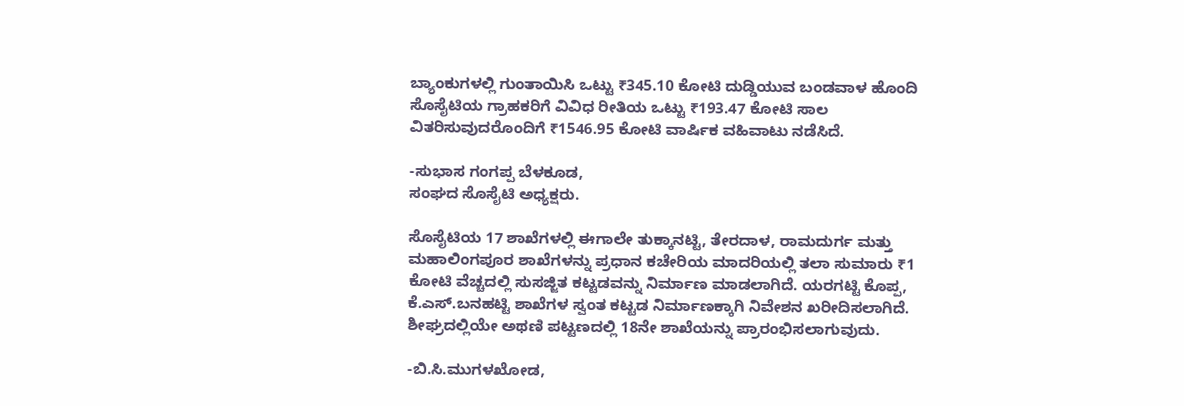ಬ್ಯಾಂಕುಗಳಲ್ಲಿ ಗುಂತಾಯಿಸಿ ಒಟ್ಟು ₹345.10 ಕೋಟಿ ದುಡ್ಡಿಯುವ ಬಂಡವಾಳ ಹೊಂದಿ ಸೊಸೈಟಿಯ ಗ್ರಾಹಕರಿಗೆ ವಿವಿಧ ರೀತಿಯ ಒಟ್ಟು ₹193.47 ಕೋಟಿ ಸಾಲ ವಿತರಿಸುವುದರೊಂದಿಗೆ ₹1546.95 ಕೋಟಿ ವಾರ್ಷಿಕ ವಹಿವಾಟು ನಡೆಸಿದೆ.

-ಸುಭಾಸ ಗಂಗಪ್ಪ ಬೆಳಕೂಡ,
ಸಂಘದ ಸೊಸೈಟಿ ಅಧ್ಯಕ್ಷರು.

ಸೊಸೈಟಿಯ 17 ಶಾಖೆಗಳಲ್ಲಿ ಈಗಾಲೇ ತುಕ್ಕಾನಟ್ಟಿ, ತೇರದಾಳ, ರಾಮದುರ್ಗ ಮತ್ತು ಮಹಾಲಿಂಗಪೂರ ಶಾಖೆಗಳನ್ನು ಪ್ರಧಾನ ಕಚೇರಿಯ ಮಾದರಿಯಲ್ಲಿ ತಲಾ ಸುಮಾರು ₹1 ಕೋಟಿ ವೆಚ್ಚದಲ್ಲಿ ಸುಸಜ್ಜಿತ ಕಟ್ಟಡವನ್ನು ನಿರ್ಮಾಣ ಮಾಡಲಾಗಿದೆ. ಯರಗಟ್ಟಿ ಕೊಪ್ಪ, ಕೆ.ಎಸ್.ಬನಹಟ್ಟಿ ಶಾಖೆಗಳ ಸ್ವಂತ ಕಟ್ಟಡ ನಿರ್ಮಾಣಕ್ಕಾಗಿ ನಿವೇಶನ ಖರೀದಿಸಲಾಗಿದೆ. ಶೀಘ್ರದಲ್ಲಿಯೇ ಅಥಣಿ ಪಟ್ಟಣದಲ್ಲಿ 18ನೇ ಶಾಖೆಯನ್ನು ಪ್ರಾರಂಭಿಸಲಾಗುವುದು.

-ಬಿ.ಸಿ.ಮುಗಳಖೋಡ,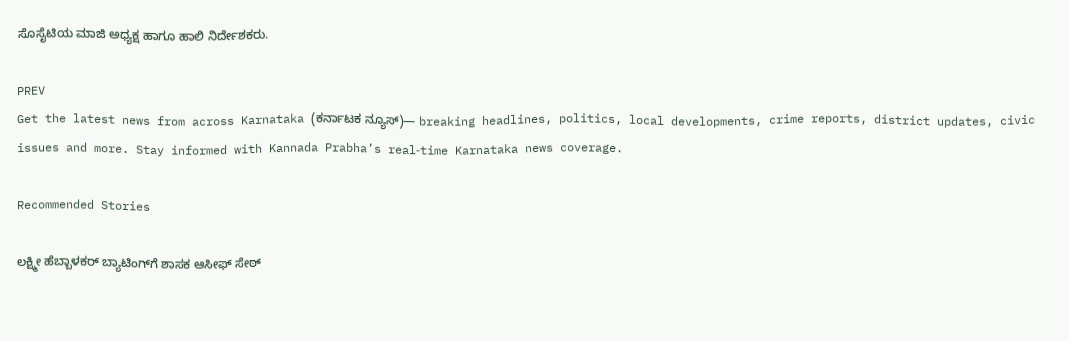ಸೊಸೈಟಿಯ ಮಾಜಿ ಅಧ್ಯಕ್ಷ ಹಾಗೂ ಹಾಲಿ ನಿರ್ದೇಶಕರು.

PREV
Get the latest news from across Karnataka (ಕರ್ನಾಟಕ ನ್ಯೂಸ್)— breaking headlines, politics, local developments, crime reports, district updates, civic issues and more. Stay informed with Kannada Prabha’s real‑time Karnataka news coverage.

Recommended Stories

ಲಕ್ಷ್ಮೀ ಹೆಬ್ಬಾಳಕರ್‌ ಬ್ಯಾಟಿಂಗ್‌ಗೆ ಶಾಸಕ ಆಸೀಫ್ ಸೇಠ್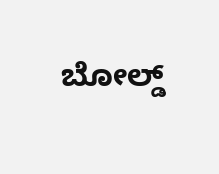ಬೋಲ್ಡ್‌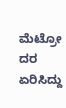ಮೆಟ್ರೋ ದರ ಏರಿಸಿದ್ದು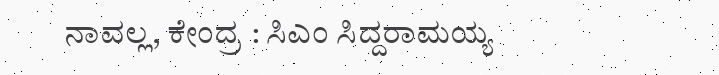ನಾವಲ್ಲ, ಕೇಂದ್ರ : ಸಿಎಂ ಸಿದ್ದರಾಮಯ್ಯ